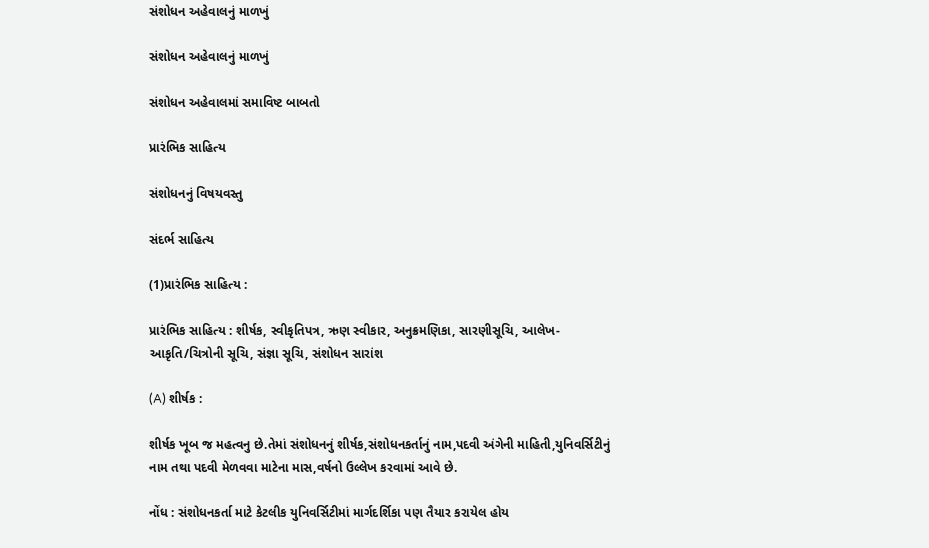સંશોધન અહેવાલનું માળખું

સંશોધન અહેવાલનું માળખું

સંશોધન અહેવાલમાં સમાવિષ્ટ બાબતો

પ્રારંભિક સાહિત્ય

સંશોધનનું વિષયવસ્તુ

સંદર્ભ સાહિત્ય

(1)પ્રારંભિક સાહિત્ય :

પ્રારંભિક સાહિત્ય : શીર્ષક, સ્વીકૃતિપત્ર, ઋણ સ્વીકાર, અનુક્રમણિકા, સારણીસૂચિ, આલેખ-આકૃતિ/ચિત્રોની સૂચિ, સંજ્ઞા સૂચિ, સંશોધન સારાંશ

(A) શીર્ષક :

શીર્ષક ખૂબ જ મહત્વનુ છે.તેમાં સંશોધનનું શીર્ષક,સંશોધનકર્તાનું નામ,પદવી અંગેની માહિતી,યુનિવર્સિટીનું નામ તથા પદવી મેળવવા માટેના માસ,વર્ષનો ઉલ્લેખ કરવામાં આવે છે.

નોંધ : સંશોધનકર્તા માટે કેટલીક યુનિવર્સિટીમાં માર્ગદર્શિકા પણ તૈયાર કરાયેલ હોય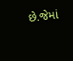છે.જેમાં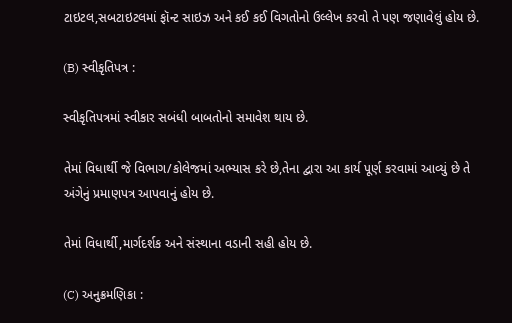ટાઇટલ,સબટાઇટલમાં ફૉન્ટ સાઇઝ અને કઈ કઈ વિગતોનો ઉલ્લેખ કરવો તે પણ જણાવેલું હોય છે.

(B) સ્વીકૃતિપત્ર :

સ્વીકૃતિપત્રમાં સ્વીકાર સબંધી બાબતોનો સમાવેશ થાય છે.

તેમાં વિધાર્થી જે વિભાગ/કોલેજમાં અભ્યાસ કરે છે,તેના દ્વારા આ કાર્ય પૂર્ણ કરવામાં આવ્યું છે તે અંગેનું પ્રમાણપત્ર આપવાનું હોય છે.

તેમાં વિધાર્થી,માર્ગદર્શક અને સંસ્થાના વડાની સહી હોય છે.

(C) અનુક્રમણિકા :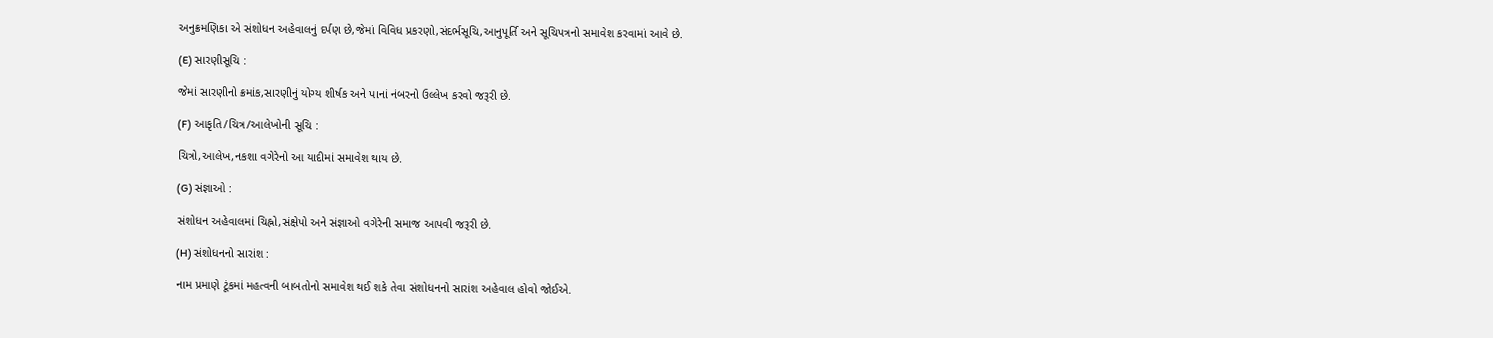અનુક્રમણિકા એ સંશોધન અહેવાલનું દર્પણ છે,જેમાં વિવિધ પ્રકરણો,સંદર્ભસૂચિ,આનુપૂર્તિ અને સૂચિપત્રનો સમાવેશ કરવામાં આવે છે.

(E) સારણીસૂચિ :

જેમાં સારણીનો ક્રમાંક,સારણીનું યોગ્ય શીર્ષક અને પાનાં નંબરનો ઉલ્લેખ કરવો જરૂરી છે.

(F) આકૃતિ/ચિત્ર/આલેખોની સૂચિ :

ચિત્રો,આલેખ,નકશા વગેરેનો આ યાદીમાં સમાવેશ થાય છે.

(G) સંજ્ઞાઓ :

સંશોધન અહેવાલમાં ચિહ્નો,સંક્ષેપો અને સંજ્ઞાઓ વગેરેની સમાજ આપવી જરૂરી છે.

(H) સંશોધનનો સારાંશ :

નામ પ્રમાણે ટૂંકમાં મહત્વની બાબતોનો સમાવેશ થઈ શકે તેવા સંશોધનનો સારાંશ અહેવાલ હોવો જોઈએ.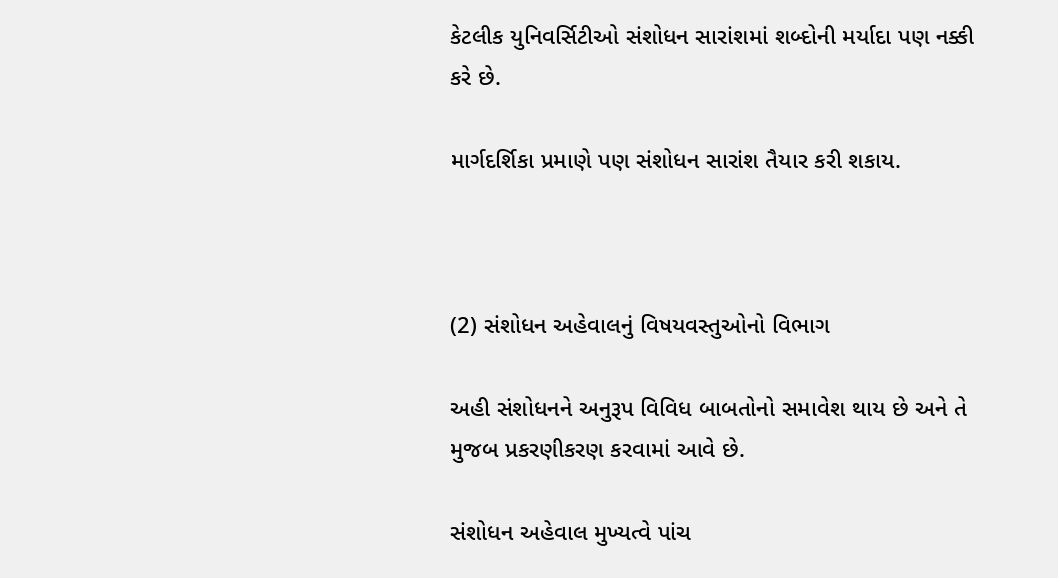કેટલીક યુનિવર્સિટીઓ સંશોધન સારાંશમાં શબ્દોની મર્યાદા પણ નક્કી કરે છે.

માર્ગદર્શિકા પ્રમાણે પણ સંશોધન સારાંશ તૈયાર કરી શકાય.



(2) સંશોધન અહેવાલનું વિષયવસ્તુઓનો વિભાગ

અહી સંશોધનને અનુરૂપ વિવિધ બાબતોનો સમાવેશ થાય છે અને તે મુજબ પ્રકરણીકરણ કરવામાં આવે છે.

સંશોધન અહેવાલ મુખ્યત્વે પાંચ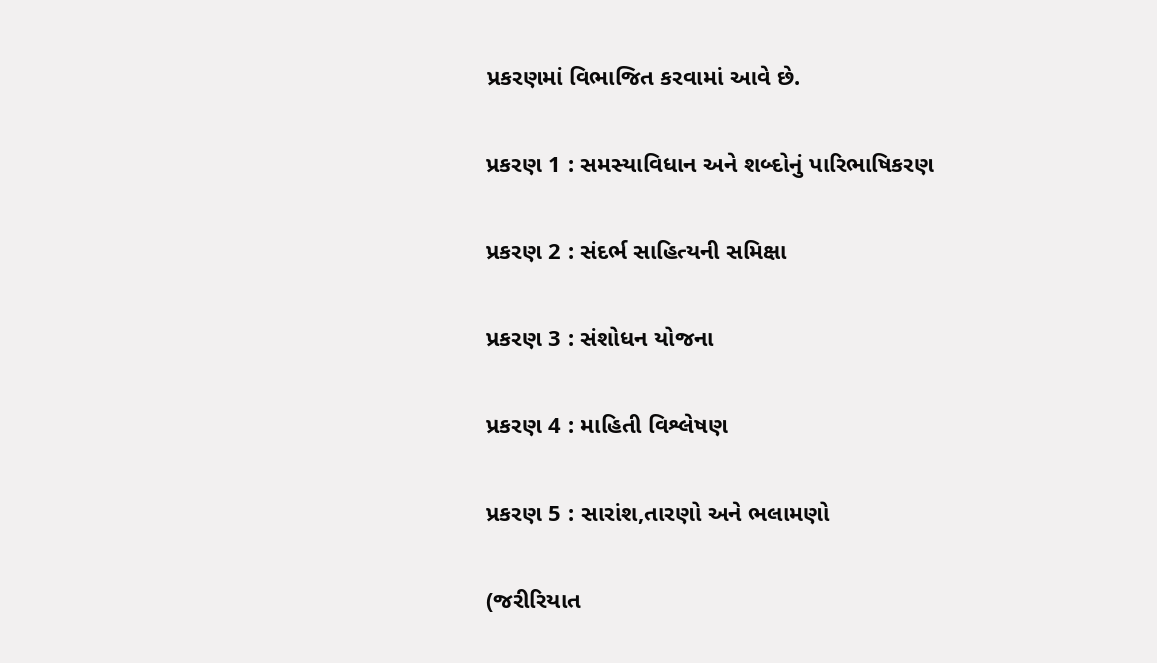પ્રકરણમાં વિભાજિત કરવામાં આવે છે.

પ્રકરણ 1 : સમસ્યાવિધાન અને શબ્દોનું પારિભાષિકરણ

પ્રકરણ 2 : સંદર્ભ સાહિત્યની સમિક્ષા

પ્રકરણ 3 : સંશોધન યોજના

પ્રકરણ 4 : માહિતી વિશ્લેષણ

પ્રકરણ 5 : સારાંશ,તારણો અને ભલામણો

(જરીરિયાત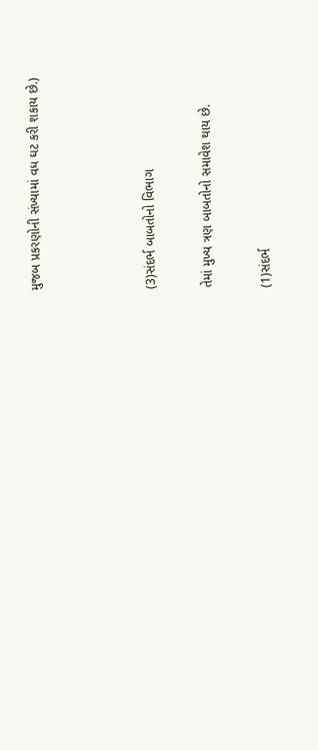મુજબ પ્રકરણોની સંખ્યામાં વધ ઘટ કરી શકાય છે.)



(3)સંદર્ભ બાબતોનો વિભાગ

તેમાં મુખ્ય ત્રણ બાબતોનો સમાવેશ થાય છે.

(1)સંદર્ભ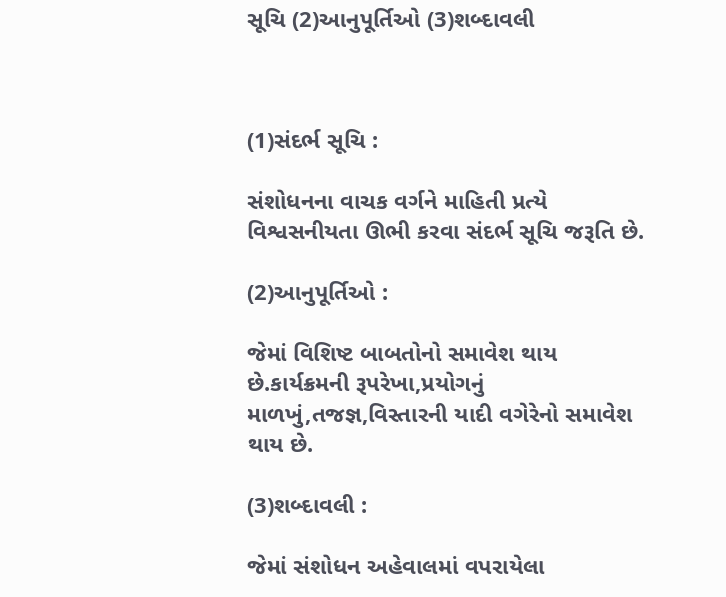સૂચિ (2)આનુપૂર્તિઓ (3)શબ્દાવલી



(1)સંદર્ભ સૂચિ :

સંશોધનના વાચક વર્ગને માહિતી પ્રત્યે વિશ્વસનીયતા ઊભી કરવા સંદર્ભ સૂચિ જરૂતિ છે.

(2)આનુપૂર્તિઓ :

જેમાં વિશિષ્ટ બાબતોનો સમાવેશ થાય છે.કાર્યક્રમની રૂપરેખા,પ્રયોગનું માળખું,તજજ્ઞ,વિસ્તારની યાદી વગેરેનો સમાવેશ થાય છે.

(3)શબ્દાવલી :

જેમાં સંશોધન અહેવાલમાં વપરાયેલા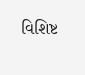વિશિષ્ટ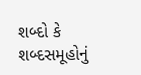શબ્દો કે શબ્દસમૂહોનું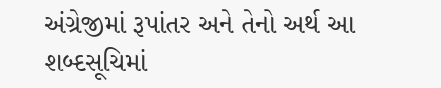અંગ્રેજીમાં રૂપાંતર અને તેનો અર્થ આ શબ્દસૂચિમાં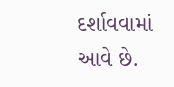દર્શાવવામાં આવે છે.